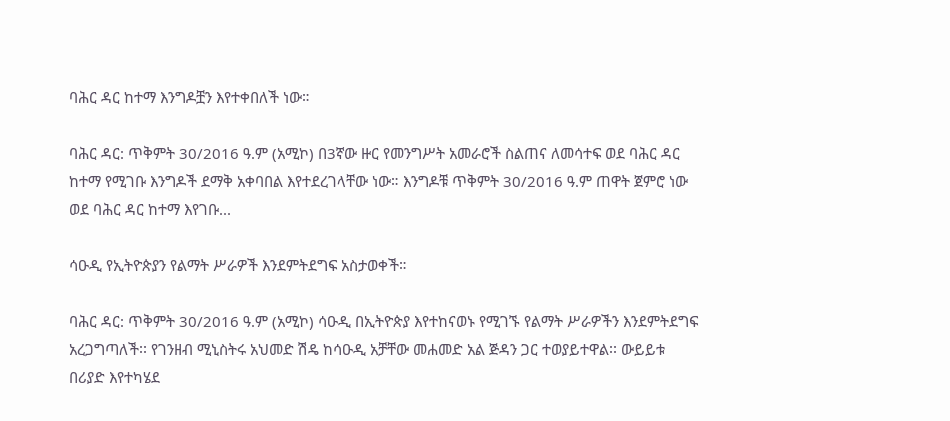ባሕር ዳር ከተማ እንግዶቿን እየተቀበለች ነው።

ባሕር ዳር: ጥቅምት 30/2016 ዓ.ም (አሚኮ) በ3ኛው ዙር የመንግሥት አመራሮች ስልጠና ለመሳተፍ ወደ ባሕር ዳር ከተማ የሚገቡ እንግዶች ደማቅ አቀባበል እየተደረገላቸው ነው። እንግዶቹ ጥቅምት 30/2016 ዓ.ም ጠዋት ጀምሮ ነው ወደ ባሕር ዳር ከተማ እየገቡ...

ሳዑዲ የኢትዮጵያን የልማት ሥራዎች እንደምትደግፍ አስታወቀች።

ባሕር ዳር: ጥቅምት 30/2016 ዓ.ም (አሚኮ) ሳዑዲ በኢትዮጵያ እየተከናወኑ የሚገኙ የልማት ሥራዎችን እንደምትደግፍ አረጋግጣለች፡፡ የገንዘብ ሚኒስትሩ አህመድ ሽዴ ከሳዑዲ አቻቸው መሐመድ አል ጅዳን ጋር ተወያይተዋል፡፡ ውይይቱ በሪያድ እየተካሄደ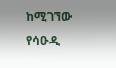ከሚገኘው የሳዑዲ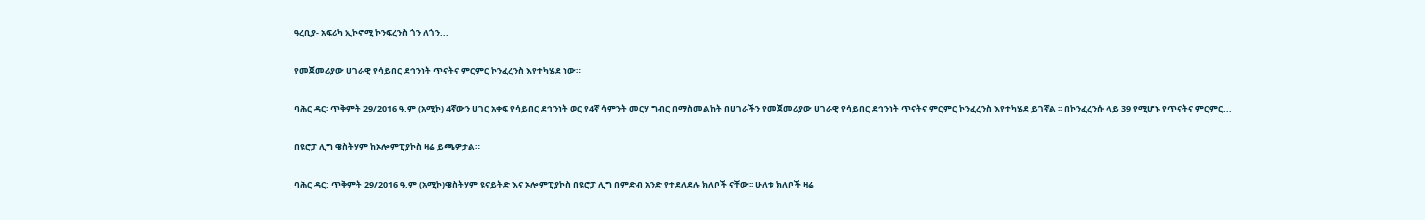ዓረቢያ- አፍሪካ ኢኮኖሚ ኮንፍረንስ ጎን ለጎን...

የመጀመሪያው ሀገራዊ የሳይበር ደኅንነት ጥናትና ምርምር ኮንፈረንስ እየተካሄደ ነው።

ባሕር ዳር፡ ጥቅምት 29/2016 ዓ.ም (አሚኮ) 4ኛውን ሀገር አቀፍ የሳይበር ደኅንነት ወር የ4ኛ ሳምንት መርሃ ግብር በማስመልከት በሀገራችን የመጀመሪያው ሀገራዊ የሳይበር ደኅንነት ጥናትና ምርምር ኮንፈረንስ እየተካሄደ ይገኛል ፡፡ በኮንፈረንሱ ላይ 39 የሚሆኑ የጥናትና ምርምር...

በዩሮፓ ሊግ ዌስትሃም ከኦሎምፒያኮስ ዛሬ ይጫዎታል።

ባሕር ዳር: ጥቅምት 29/2016 ዓ.ም (አሚኮ)ዌስትሃም ዩናይትድ እና ኦሎምፒያኮስ በዩሮፓ ሊግ በምድብ አንድ የተደለደሉ ክለቦች ናቸው፡፡ ሁለቱ ክለቦች ዛሬ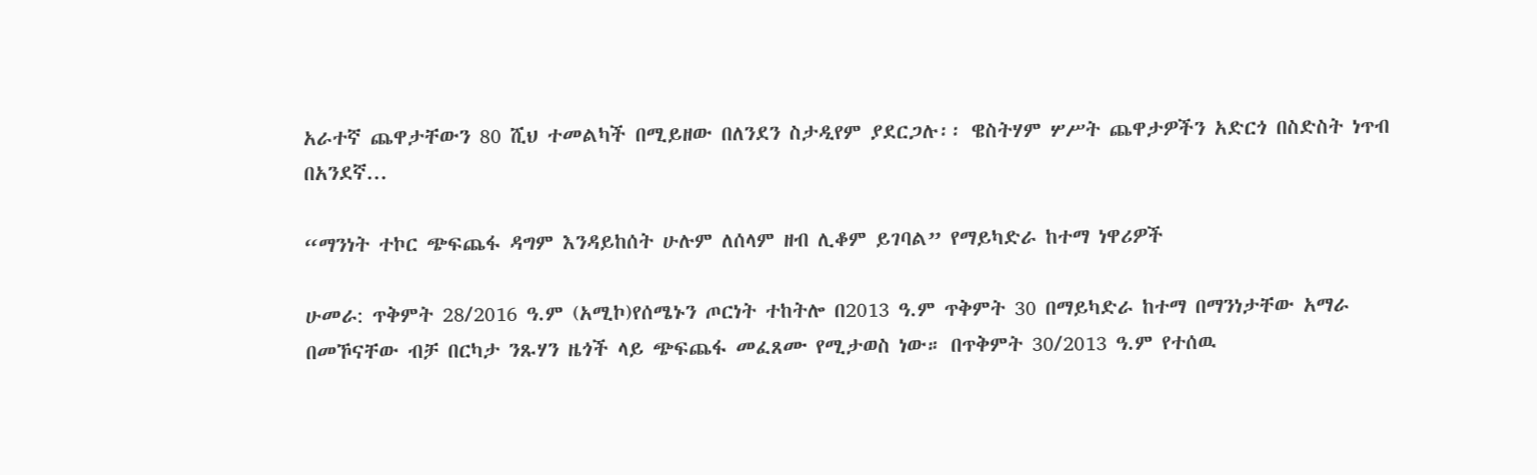አራተኛ ጨዋታቸውን 80 ሺህ ተመልካች በሚይዘው በለንደን ስታዲየም ያደርጋሉ፡፡ ዌስትሃም ሦሥት ጨዋታዎችን አድርጎ በስድስት ነጥብ በአንደኛ...

“ማንነት ተኮር ጭፍጨፋ ዳግም እንዳይከሰት ሁሉም ለሰላም ዘብ ሊቆም ይገባል” የማይካድራ ከተማ ነዋሪዎች

ሁመራ: ጥቅምት 28/2016 ዓ.ም (አሚኮ)የሰሜኑን ጦርነት ተከትሎ በ2013 ዓ.ም ጥቅምት 30 በማይካድራ ከተማ በማንነታቸው አማራ በመኾናቸው ብቻ በርካታ ንጹሃን ዜጎች ላይ ጭፍጨፋ መፈጸሙ የሚታወስ ነው። በጥቅምት 30/2013 ዓ.ም የተሰዉ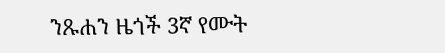ንጹሐን ዜጎች 3ኛ የሙት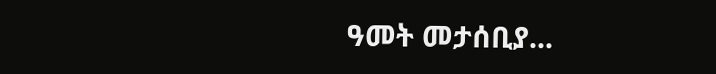ዓመት መታሰቢያ...